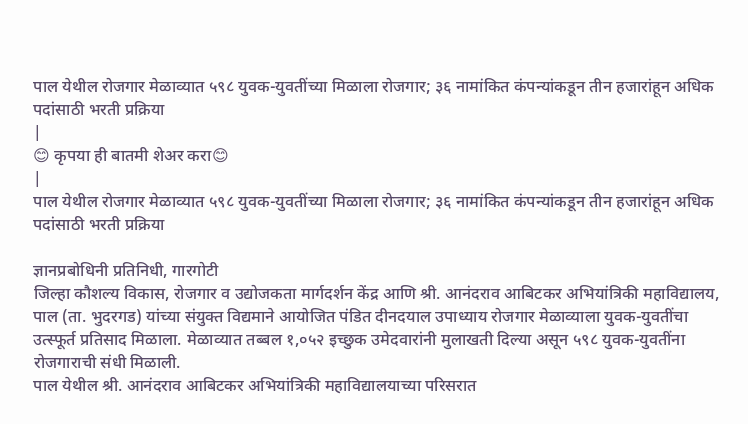पाल येथील रोजगार मेळाव्यात ५९८ युवक-युवतींच्या मिळाला रोजगार; ३६ नामांकित कंपन्यांकडून तीन हजारांहून अधिक पदांसाठी भरती प्रक्रिया
|
😊 कृपया ही बातमी शेअर करा😊
|
पाल येथील रोजगार मेळाव्यात ५९८ युवक-युवतींच्या मिळाला रोजगार; ३६ नामांकित कंपन्यांकडून तीन हजारांहून अधिक पदांसाठी भरती प्रक्रिया

ज्ञानप्रबोधिनी प्रतिनिधी, गारगोटी
जिल्हा कौशल्य विकास, रोजगार व उद्योजकता मार्गदर्शन केंद्र आणि श्री. आनंदराव आबिटकर अभियांत्रिकी महाविद्यालय, पाल (ता. भुदरगड) यांच्या संयुक्त विद्यमाने आयोजित पंडित दीनदयाल उपाध्याय रोजगार मेळाव्याला युवक-युवतींचा उत्स्फूर्त प्रतिसाद मिळाला. मेळाव्यात तब्बल १,०५२ इच्छुक उमेदवारांनी मुलाखती दिल्या असून ५९८ युवक-युवतींना रोजगाराची संधी मिळाली.
पाल येथील श्री. आनंदराव आबिटकर अभियांत्रिकी महाविद्यालयाच्या परिसरात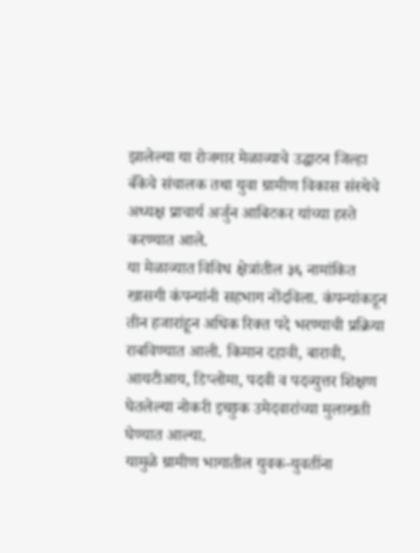झालेल्या या रोजगार मेळाव्याचे उद्घाटन जिल्हा बँकेचे संचालक तथा युवा ग्रामीण विकास संस्थेचे अध्यक्ष प्राचार्य अर्जुन आबिटकर यांच्या हस्ते करण्यात आले.
या मेळाव्यात विविध क्षेत्रांतील ३६ नामांकित खासगी कंपन्यांनी सहभाग नोंदविला. कंपन्यांकडून तीन हजारांहून अधिक रिक्त पदे भरण्याची प्रक्रिया राबविण्यात आली. किमान दहावी, बारावी, आयटीआय, डिप्लोमा, पदवी व पदव्युत्तर शिक्षण घेतलेल्या नोकरी इच्छुक उमेदवारांच्या मुलाखती घेण्यात आल्या.
यामुळे ग्रामीण भागातील युवक-युवतींना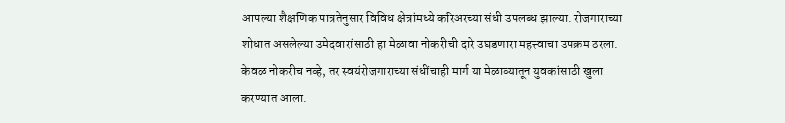आपल्या शैक्षणिक पात्रतेनुसार विविध क्षेत्रांमध्ये करिअरच्या संधी उपलब्ध झाल्या. रोजगाराच्या शोधात असलेल्या उमेदवारांसाठी हा मेळावा नोकरीची दारे उघडणारा महत्त्वाचा उपक्रम ठरला.
केवळ नोकरीच नव्हे, तर स्वयंरोजगाराच्या संधींचाही मार्ग या मेळाव्यातून युवकांसाठी खुला करण्यात आला.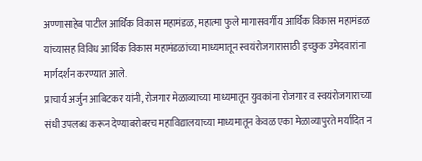अण्णासाहेब पाटील आर्थिक विकास महामंडळ, महात्मा फुले मागासवर्गीय आर्थिक विकास महामंडळ यांच्यासह विविध आर्थिक विकास महामंडळांच्या माध्यमातून स्वयंरोजगारासाठी इच्छुक उमेदवारांना मार्गदर्शन करण्यात आले.
प्राचार्य अर्जुन आबिटकर यांनी, रोजगार मेळाव्याच्या माध्यमातून युवकांना रोजगार व स्वयंरोजगाराच्या संधी उपलब्ध करून देण्याबरोबरच महाविद्यालयाच्या माध्यमातून केवळ एका मेळाव्यापुरते मर्यादित न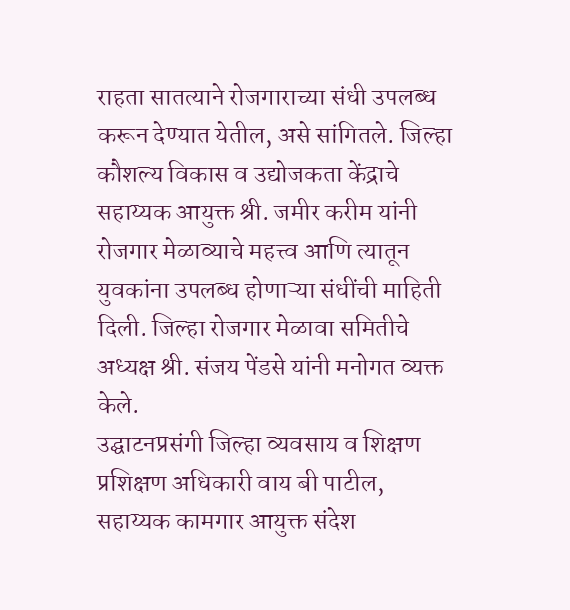राहता सातत्याने रोजगाराच्या संधी उपलब्ध करून देण्यात येतील, असे सांगितले. जिल्हा कौशल्य विकास व उद्योजकता केंद्राचे सहाय्यक आयुक्त श्री. जमीर करीम यांनी रोजगार मेळाव्याचे महत्त्व आणि त्यातून युवकांना उपलब्ध होणाऱ्या संधींची माहिती दिली. जिल्हा रोजगार मेळावा समितीचे अध्यक्ष श्री. संजय पेंडसे यांनी मनोगत व्यक्त केले.
उद्घाटनप्रसंगी जिल्हा व्यवसाय व शिक्षण प्रशिक्षण अधिकारी वाय बी पाटील, सहाय्यक कामगार आयुक्त संदेश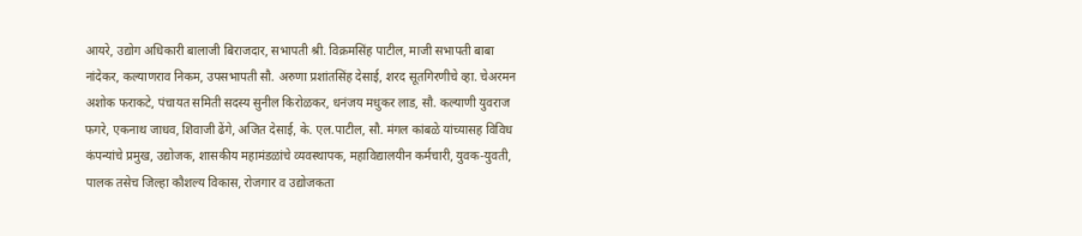आयरे, उद्योग अधिकारी बालाजी बिराजदार, सभापती श्री. विक्रमसिंह पाटील, माजी सभापती बाबा नांदेकर, कल्याणराव निकम, उपसभापती सौ. अरुणा प्रशांतसिंह देसाई, शरद सूतगिरणीचे व्हा. चेअरमन अशोक फराकटे, पंचायत समिती सदस्य सुनील किरोळकर, धनंजय मधुकर लाड, सौ. कल्याणी युवराज फगरे, एकनाथ जाधव, शिवाजी ढेंगे, अजित देसाई, के. एल.पाटील, सौ. मंगल कांबळे यांच्यासह विविध कंपन्यांचे प्रमुख, उद्योजक, शासकीय महामंडळांचे व्यवस्थापक, महाविद्यालयीन कर्मचारी, युवक-युवती, पालक तसेच जिल्हा कौशल्य विकास, रोजगार व उद्योजकता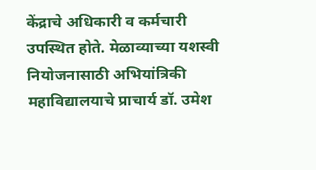केंद्राचे अधिकारी व कर्मचारी उपस्थित होते. मेळाव्याच्या यशस्वी नियोजनासाठी अभियांत्रिकी महाविद्यालयाचे प्राचार्य डॉ. उमेश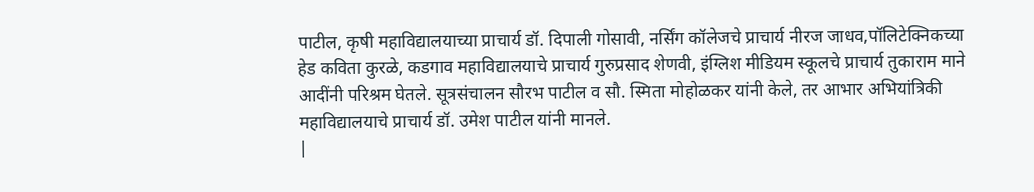पाटील, कृषी महाविद्यालयाच्या प्राचार्य डॉ. दिपाली गोसावी, नर्सिंग कॉलेजचे प्राचार्य नीरज जाधव,पॉलिटेक्निकच्या हेड कविता कुरळे, कडगाव महाविद्यालयाचे प्राचार्य गुरुप्रसाद शेणवी, इंग्लिश मीडियम स्कूलचे प्राचार्य तुकाराम माने आदींनी परिश्रम घेतले. सूत्रसंचालन सौरभ पाटील व सौ. स्मिता मोहोळकर यांनी केले, तर आभार अभियांत्रिकी महाविद्यालयाचे प्राचार्य डॉ. उमेश पाटील यांनी मानले.
|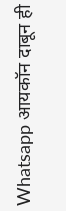Whatsapp आयकॉन दाबून ही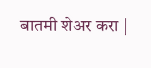बातमी शेअर करा |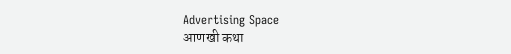Advertising Space
आणखी कथा